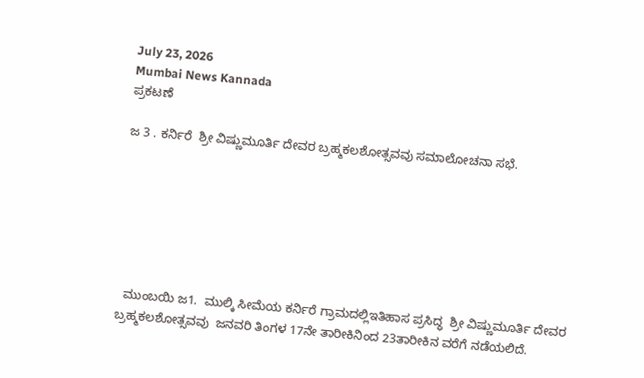July 23, 2026
Mumbai News Kannada
ಪ್ರಕಟಣೆ

ಜ 3 . ಕರ್ನಿರೆ  ಶ್ರೀ ವಿಷ್ಣುಮೂರ್ತಿ ದೇವರ ಬ್ರಹ್ಮಕಲಶೋತ್ಸವವು ಸಮಾಲೋಚನಾ ಸಭೆ.







  ಮುಂಬಯಿ ಜ1.  ಮುಲ್ಕಿ ಸೀಮೆಯ ಕರ್ನಿರೆ ಗ್ರಾಮದಲ್ಲಿಇತಿಹಾಸ ಪ್ರಸಿದ್ಧ  ಶ್ರೀ ವಿಷ್ಣುಮೂರ್ತಿ ದೇವರ ಬ್ರಹ್ಮಕಲಶೋತ್ಸವವು  ಜನವರಿ ತಿಂಗಳ 17ನೇ ತಾರೀಕಿನಿಂದ 23ತಾರೀಕಿನ ವರೆಗೆ ನಡೆಯಲಿದೆ.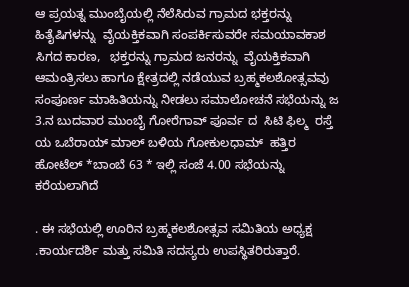ಆ ಪ್ರಯತ್ನ ಮುಂಬೈಯಲ್ಲಿ ನೆಲೆಸಿರುವ ಗ್ರಾಮದ ಭಕ್ತರನ್ನು ಹಿತೈಷಿಗಳನ್ನು  ವೈಯಕ್ತಿಕವಾಗಿ ಸಂಪರ್ಕಿಸುವರೇ ಸಮಯಾವಕಾಶ ಸಿಗದ ಕಾರಣ,   ಭಕ್ತರನ್ನು ಗ್ರಾಮದ ಜನರನ್ನು  ವೈಯಕ್ತಿಕವಾಗಿ ಆಮಂತ್ರಿಸಲು ಹಾಗೂ ಕ್ಷೇತ್ರದಲ್ಲಿ ನಡೆಯುವ ಬ್ರಹ್ಮಕಲಶೋತ್ಸವವು ಸಂಪೂರ್ಣ ಮಾಹಿತಿಯನ್ನು ನೀಡಲು ಸಮಾಲೋಚನೆ ಸಭೆಯನ್ನು ಜ 3.ನ ಬುದವಾರ ಮುಂಬೈ ಗೋರೆಗಾವ್ ಪೂರ್ವ ದ  ಸಿಟಿ ಫಿಲ್ಮ  ರಸ್ತೆ  ಯ ಒಬೆರಾಯ್ ಮಾಲ್ ಬಳಿಯ ಗೋಕುಲಧಾಮ್  ಹತ್ತಿರ ಹೋಟೆಲ್ *ಬಾಂಬೆ 63 * ಇಲ್ಲಿ ಸಂಜೆ 4.00 ಸಭೆಯನ್ನು ಕರೆಯಲಾಗಿದೆ

. ಈ ಸಭೆಯಲ್ಲಿ ಊರಿನ ಬ್ರಹ್ಮಕಲಶೋತ್ಸವ ಸಮಿತಿಯ ಅಧ್ಯಕ್ಷ .ಕಾರ್ಯದರ್ಶಿ ಮತ್ತು ಸಮಿತಿ ಸದಸ್ಯರು ಉಪಸ್ಥಿತರಿರುತ್ತಾರೆ.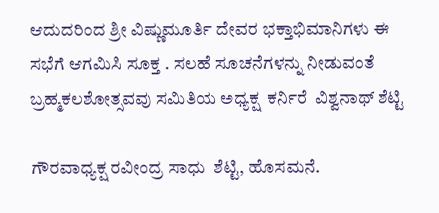ಆದುದರಿಂದ ಶ್ರೀ ವಿಷ್ಣುಮೂರ್ತಿ ದೇವರ ಭಕ್ತಾಭಿಮಾನಿಗಳು ಈ ಸಭೆಗೆ ಆಗಮಿಸಿ ಸೂಕ್ತ . ಸಲಹೆ ಸೂಚನೆಗಳನ್ನು ನೀಡುವಂತೆ ಬ್ರಹ್ಮಕಲಶೋತ್ಸವವು ಸಮಿತಿಯ ಅಧ್ಯಕ್ಷ  ಕರ್ನಿರೆ  ವಿಶ್ವನಾಥ್ ಶೆಟ್ಟಿ

ಗೌರವಾಧ್ಯಕ್ಷ ರವೀಂದ್ರ ಸಾಧು  ಶೆಟ್ಟಿ, ಹೊಸಮನೆ.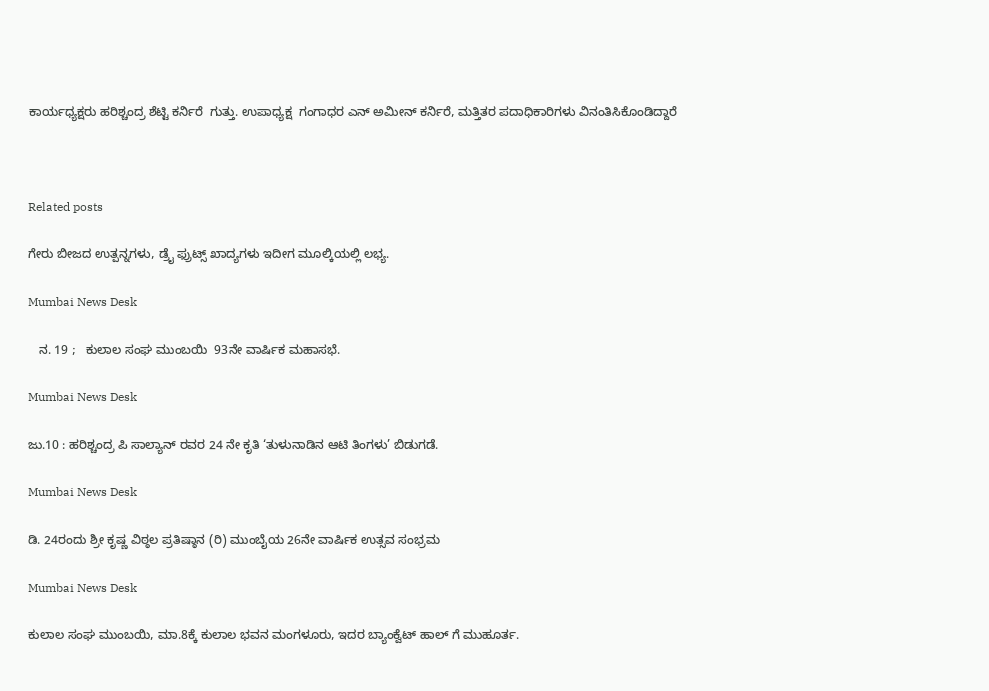ಕಾರ್ಯಧ್ಯಕ್ಷರು ಹರಿಶ್ಚಂದ್ರ ಶೆಟ್ಟಿ ಕರ್ನಿರೆ  ಗುತ್ತು. ಉಪಾಧ್ಯಕ್ಷ  ಗಂಗಾಧರ ಎನ್ ಅಮೀನ್ ಕರ್ನಿರೆ, ಮತ್ತಿತರ ಪದಾಧಿಕಾರಿಗಳು ವಿನಂತಿಸಿಕೊಂಡಿದ್ದಾರೆ



Related posts

ಗೇರು ಬೀಜದ ಉತ್ಪನ್ನಗಳು, ಡ್ರೈ ಫ್ರುಟ್ಸ್ ಖಾದ್ಯಗಳು ಇದೀಗ ಮೂಲ್ಕಿಯಲ್ಲಿ ಲಭ್ಯ.

Mumbai News Desk

   ನ. 19 ;   ಕುಲಾಲ ಸಂಘ ಮುಂಬಯಿ  93ನೇ ವಾರ್ಷಿಕ ಮಹಾಸಭೆ.

Mumbai News Desk

ಜು.10 : ಹರಿಶ್ಚಂದ್ರ ಪಿ ಸಾಲ್ಯಾನ್ ರವರ 24 ನೇ ಕೃತಿ ‘ತುಳುನಾಡಿನ ಆಟಿ ತಿಂಗಳು’ ಬಿಡುಗಡೆ.

Mumbai News Desk

ಡಿ. 24ರಂದು ಶ್ರೀ ಕೃಷ್ಣ ವಿಠ್ಠಲ ಪ್ರತಿಷ್ಠಾನ (ರಿ) ಮುಂಬೈಯ 26ನೇ ವಾರ್ಷಿಕ ಉತ್ಸವ ಸಂಭ್ರಮ

Mumbai News Desk

ಕುಲಾಲ ಸಂಘ ಮುಂಬಯಿ, ಮಾ.8ಕ್ಕೆ ಕುಲಾಲ ಭವನ ಮಂಗಳೂರು, ಇದರ ಬ್ಯಾಂಕ್ವೆಟ್ ಹಾಲ್ ಗೆ ಮುಹೂರ್ತ.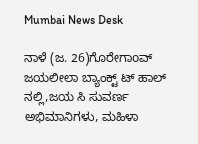Mumbai News Desk

ನಾಳೆ (ಜ. 26)ಗೊರೇಗಾoವ್ ಜಯಲೀಲಾ ಬ್ಯಾಂಕ್ಟ್ ಟ್ ಹಾಲ್ ನಲ್ಲಿ,ಜಯ ಸಿ ಸುವರ್ಣ ಅಭಿಮಾನಿಗಳು, ಮಹಿಳಾ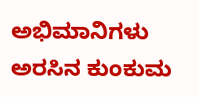ಅಭಿಮಾನಿಗಳು ಅರಸಿನ ಕುಂಕುಮ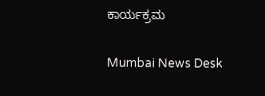ಕಾರ್ಯಕ್ರಮ

Mumbai News Desk